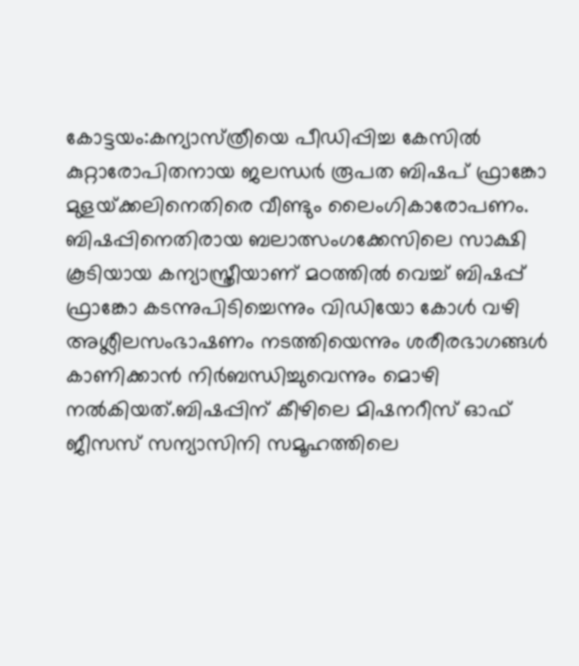കോട്ടയം:കന്യാസ്‌ത്രീയെ പീഡിപ്പിച്ച കേസില്‍ കുറ്റാരോപിതനായ ജലന്ധര്‍ രൂപത ബിഷപ് ഫ്രാങ്കോ മുളയ്‌ക്കലിനെതിരെ വീണ്ടും ലൈംഗികാരോപണം. ബിഷപ്പിനെതിരായ ബലാത്സംഗക്കേസിലെ സാക്ഷി കൂടിയായ കന്യാസ്ത്രീയാണ് മഠത്തില്‍ വെച്ച്‌ ബിഷപ്പ് ഫ്രാങ്കോ കടന്നുപിടിച്ചെന്നും വിഡിയോ കോള്‍ വഴി അശ്ലീലസംഭാഷണം നടത്തിയെന്നും ശരീരഭാഗങ്ങള്‍ കാണിക്കാന്‍ നിര്‍ബന്ധിച്ചുവെന്നും മൊഴി നല്‍കിയത്.ബിഷപ്പിന് കീഴിലെ മിഷനറീസ് ഓഫ് ജീസസ് സന്യാസിനി സമൂഹത്തിലെ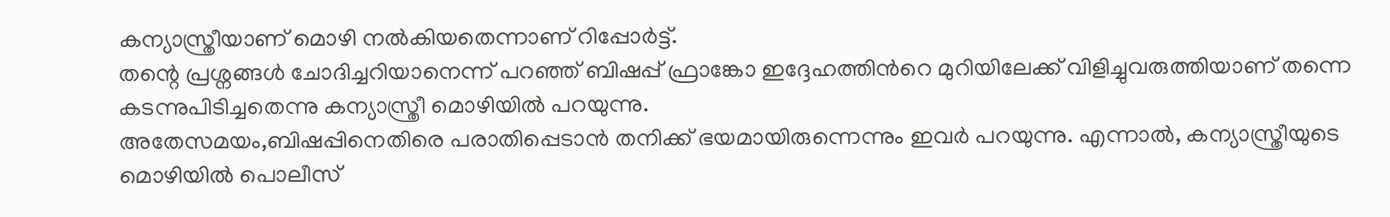കന്യാസ്ത്രീയാണ് മൊഴി നല്‍കിയതെന്നാണ് റിപ്പോര്‍ട്ട്.
തന്റെ പ്രശ്നങ്ങള്‍ ചോദിച്ചറിയാനെന്ന് പറഞ്ഞ് ബിഷപ്പ് ഫ്രാങ്കോ ഇദ്ദേഹത്തിന്‍റെ മുറിയിലേക്ക് വിളിച്ചുവരുത്തിയാണ് തന്നെ കടന്നുപിടിച്ചതെന്നു കന്യാസ്ത്രീ മൊഴിയില്‍ പറയുന്നു.
അതേസമയം,ബിഷപ്പിനെതിരെ പരാതിപ്പെടാന്‍ തനിക്ക് ഭയമായിരുന്നെന്നും ഇവര്‍ പറയുന്നു. എന്നാല്‍, കന്യാസ്ത്രീയുടെ മൊഴിയില്‍ പൊലീസ്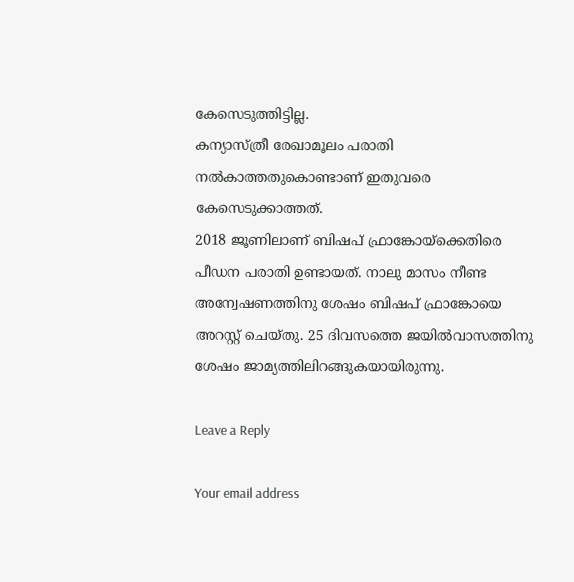കേസെടുത്തിട്ടില്ല.
കന്യാസ്ത്രീ രേഖാമൂലം പരാതി നല്‍കാത്തതുകൊണ്ടാണ് ഇതുവരെ കേസെടുക്കാത്തത്.
2018 ജൂണിലാണ് ബിഷപ് ഫ്രാങ്കോയ്ക്കെതിരെ പീഡന പരാതി ഉണ്ടായത്. നാലു മാസം നീണ്ട അന്വേഷണത്തിനു ശേഷം ബിഷപ് ഫ്രാങ്കോയെ അറസ്റ്റ് ചെയ്തു. 25 ദിവസത്തെ ജയില്‍വാസത്തിനു ശേഷം ജാമ്യത്തിലിറങ്ങുകയായിരുന്നു.

Leave a Reply

Your email address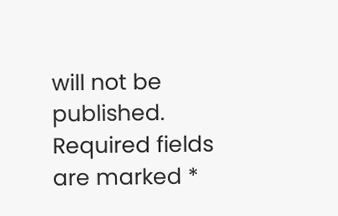will not be published. Required fields are marked *